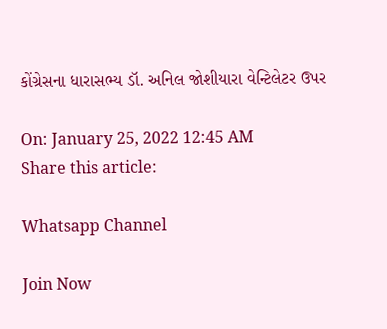કોંગ્રેસના ધારાસભ્ય ડૉ. અનિલ જોશીયારા વેન્ટિલેટર ઉપર

On: January 25, 2022 12:45 AM
Share this article:

Whatsapp Channel

Join Now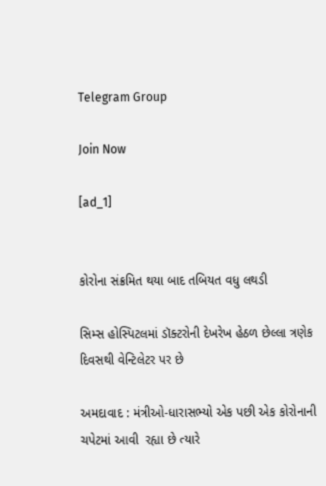Telegram Group

Join Now

[ad_1]


કોરોના સંક્રમિત થયા બાદ તબિયત વધુ લથડી

સિમ્સ હોસ્પિટલમાં ડૉક્ટરોની દેખરેખ હેઠળ છેલ્લા ત્રણેક દિવસથી વેન્ટિલેટર પર છે

અમદાવાદ : મંત્રીઓ-ધારાસભ્યો એક પછી એક કોરોનાની ચપેટમાં આવી  રહ્યા છે ત્યારે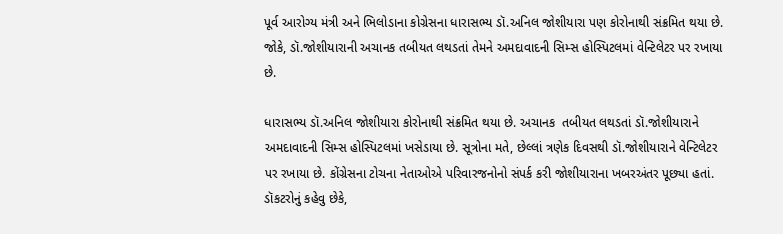પૂર્વ આરોગ્ય મંત્રી અને ભિલોડાના કોગ્રેસના ધારાસભ્ય ડૉ.અનિલ જોશીયારા પણ કોરોનાથી સંક્રમિત થયા છે. જોકે, ડૉ.જોશીયારાની અચાનક તબીયત લથડતાં તેમને અમદાવાદની સિમ્સ હોસ્પિટલમાં વેન્ટિલેટર પર રખાયા છે.

ધારાસભ્ય ડૉ.અનિલ જોશીયારા કોરોનાથી સંક્રમિત થયા છે. અચાનક  તબીયત લથડતાં ડૉ.જોશીયારાને અમદાવાદની સિમ્સ હોસ્પિટલમાં ખસેડાયા છે. સૂત્રોના મતે, છેલ્લાં ત્રણેક દિવસથી ડૉ.જોશીયારાને વેન્ટિલેટર પર રખાયા છે. કોંગ્રેસના ટોચના નેતાઓએ પરિવારજનોનો સંપર્ક કરી જોશીયારાના ખબરઅંતર પૂછ્યા હતાં. ડૉકટરોનું કહેવુ છેકે,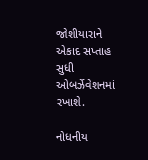જોશીયારાને એકાદ સપ્તાહ સુધી ઓબર્ઝેવેશનમાં રખાશે.

નોધનીય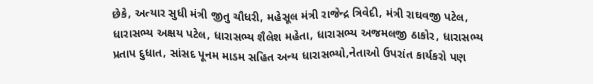છેકે, અત્યાર સુધી મંત્રી જીતુ ચૌધરી, મહેસૂલ મંત્રી રાજેન્દ્ર ત્રિવેદી, મંત્રી રાઘવજી પટેલ, ધારાસભ્ય અક્ષય પટેલ, ધારાસભ્ય શૈલેશ મહેતા, ધારાસભ્ય અજમલજી ઠાકોર, ધારાસભ્ય પ્રતાપ દુધાત, સાંસદ પૂનમ માડમ સહિત અન્ય ધારાસભ્યો,નેતાઓ ઉપરાંત કાર્યકરો પણ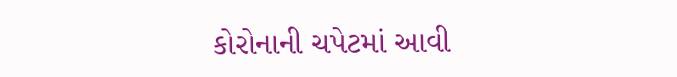કોરોનાની ચપેટમાં આવી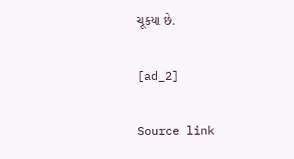ચૂકયા છે.

[ad_2]

Source link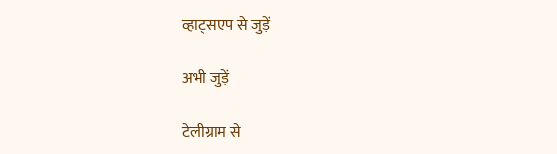व्हाट्सएप से जुड़ें

अभी जुड़ें

टेलीग्राम से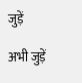जुड़ें

अभी जुड़ें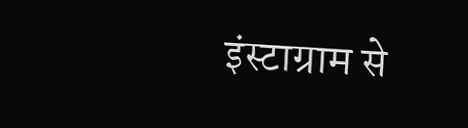इंस्टाग्राम से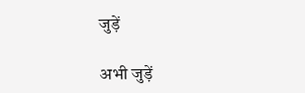जुड़ें

अभी जुड़ें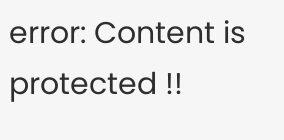error: Content is protected !!